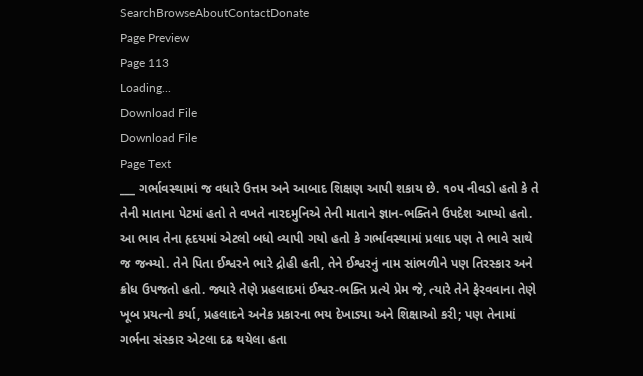SearchBrowseAboutContactDonate
Page Preview
Page 113
Loading...
Download File
Download File
Page Text
___ ગર્ભાવસ્થામાં જ વધારે ઉત્તમ અને આબાદ શિક્ષણ આપી શકાય છે. ૧૦૫ નીવડો હતો કે તે તેની માતાના પેટમાં હતો તે વખતે નારદમુનિએ તેની માતાને જ્ઞાન-ભક્તિને ઉપદેશ આપ્યો હતો. આ ભાવ તેના હૃદયમાં એટલો બધો વ્યાપી ગયો હતો કે ગર્ભાવસ્થામાં પ્રલાદ પણ તે ભાવે સાથે જ જન્મ્યો. તેને પિતા ઈશ્વરને ભારે દ્રોહી હતી, તેને ઈશ્વરનું નામ સાંભળીને પણ તિરસ્કાર અને ક્રોધ ઉપજતો હતો. જ્યારે તેણે પ્રહલાદમાં ઈશ્વર-ભક્તિ પ્રત્યે પ્રેમ જે, ત્યારે તેને ફેરવવાના તેણે ખૂબ પ્રયત્નો કર્યા, પ્રહલાદને અનેક પ્રકારના ભય દેખાડ્યા અને શિક્ષાઓ કરી; પણ તેનામાં ગર્ભના સંસ્કાર એટલા દઢ થયેલા હતા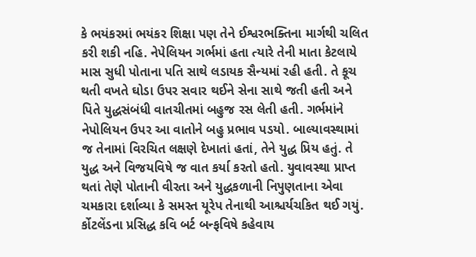કે ભયંકરમાં ભયંકર શિક્ષા પણ તેને ઈશ્વરભક્તિના માર્ગથી ચલિત કરી શકી નહિ. નેપેલિયન ગર્ભમાં હતા ત્યારે તેની માતા કેટલાયે માસ સુધી પોતાના પતિ સાથે લડાયક સૈન્યમાં રહી હતી. તે કૂચ થતી વખતે ઘોડા ઉપર સવાર થઈને સેના સાથે જતી હતી અને પિતે યુદ્ધસંબંધી વાતચીતમાં બહુજ રસ લેતી હતી. ગર્ભમાંને નેપોલિયન ઉપર આ વાતોને બહુ પ્રભાવ પડયો. બાલ્યાવસ્થામાં જ તેનામાં વિરચિત લક્ષણે દેખાતાં હતાં, તેને યુદ્ધ પ્રિય હતું. તે યુદ્ધ અને વિજયવિષે જ વાત કર્યા કરતો હતો. યુવાવસ્થા પ્રાપ્ત થતાં તેણે પોતાની વીરતા અને યુદ્ધકળાની નિપુણતાના એવા ચમકારા દર્શાવ્યા કે સમસ્ત યૂરેપ તેનાથી આશ્ચર્યચકિત થઈ ગયું. ર્કોટલેંડના પ્રસિદ્ધ કવિ બર્ટ બન્ફવિષે કહેવાય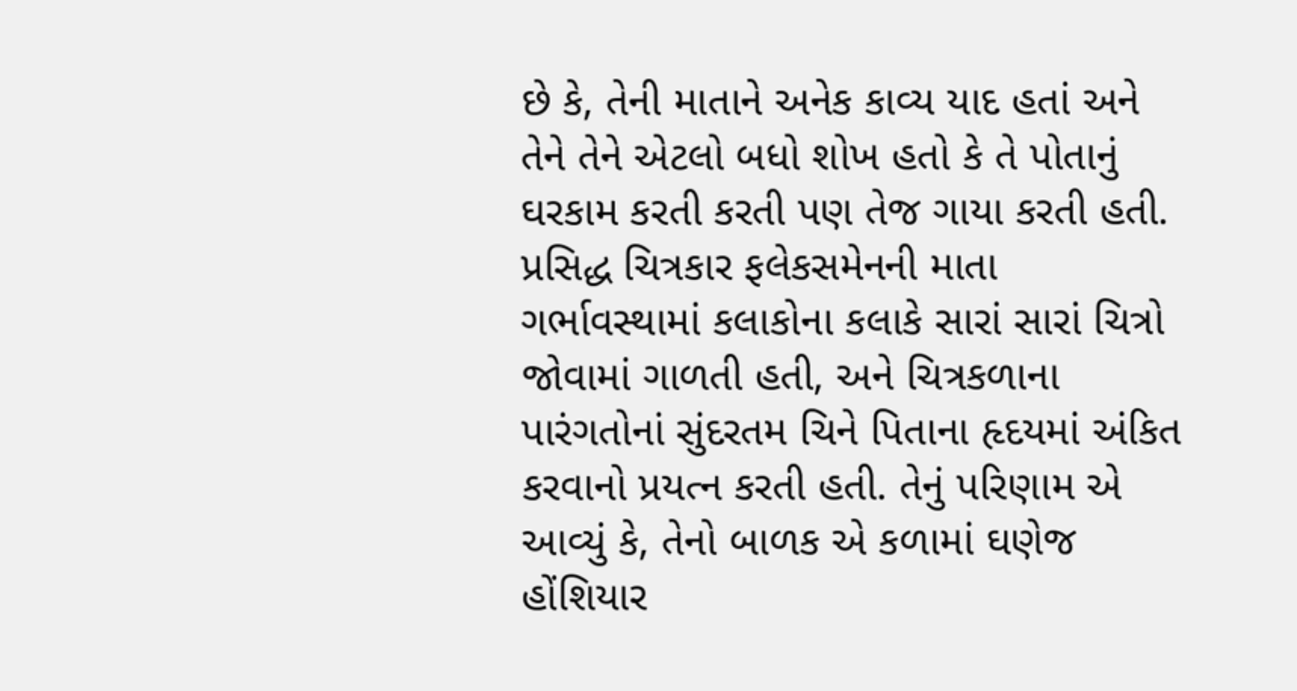છે કે, તેની માતાને અનેક કાવ્ય યાદ હતાં અને તેને તેને એટલો બધો શોખ હતો કે તે પોતાનું ઘરકામ કરતી કરતી પણ તેજ ગાયા કરતી હતી. પ્રસિદ્ધ ચિત્રકાર ફલેકસમેનની માતા ગર્ભાવસ્થામાં કલાકોના કલાકે સારાં સારાં ચિત્રો જોવામાં ગાળતી હતી, અને ચિત્રકળાના પારંગતોનાં સુંદરતમ ચિને પિતાના હૃદયમાં અંકિત કરવાનો પ્રયત્ન કરતી હતી. તેનું પરિણામ એ આવ્યું કે, તેનો બાળક એ કળામાં ઘણેજ હોંશિયાર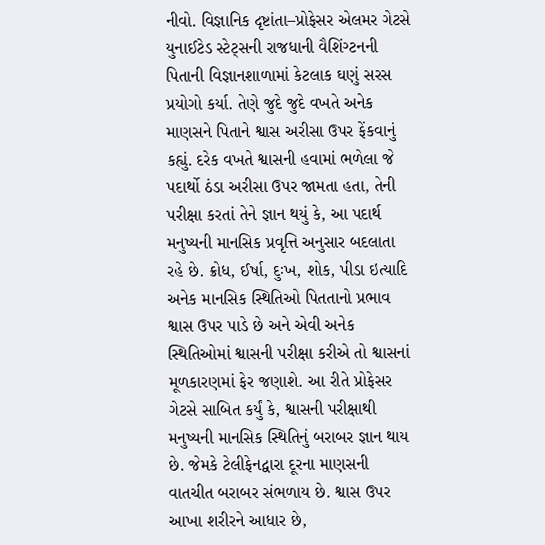નીવો. વિજ્ઞાનિક દૃષ્ટાંતા–પ્રોફેસર એલમર ગેટસે યુનાઈટેડ સ્ટેટ્સની રાજધાની વૈશિંગ્ટનની પિતાની વિજ્ઞાનશાળામાં કેટલાક ઘણું સરસ પ્રયોગો કર્યા. તેણે જુદે જુદે વખતે અનેક માણસને પિતાને શ્વાસ અરીસા ઉપર ફેંકવાનું કહ્યું. દરેક વખતે શ્વાસની હવામાં ભળેલા જે પદાર્થો ઠંડા અરીસા ઉપર જામતા હતા, તેની પરીક્ષા કરતાં તેને જ્ઞાન થયું કે, આ પદાર્થ મનુષ્યની માનસિક પ્રવૃત્તિ અનુસાર બદલાતા રહે છે. ક્રોધ, ઈર્ષા, દુઃખ, શોક, પીડા ઇત્યાદિ અનેક માનસિક સ્થિતિઓ પિતતાનો પ્રભાવ શ્વાસ ઉપર પાડે છે અને એવી અનેક સ્થિતિઓમાં શ્વાસની પરીક્ષા કરીએ તો શ્વાસનાં મૂળકારણમાં ફેર જણાશે. આ રીતે પ્રોફેસર ગેટસે સાબિત કર્યું કે, શ્વાસની પરીક્ષાથી મનુષ્યની માનસિક સ્થિતિનું બરાબર જ્ઞાન થાય છે. જેમકે ટેલીફેનદ્વારા દૂરના માણસની વાતચીત બરાબર સંભળાય છે. શ્વાસ ઉપર આખા શરીરને આધાર છે,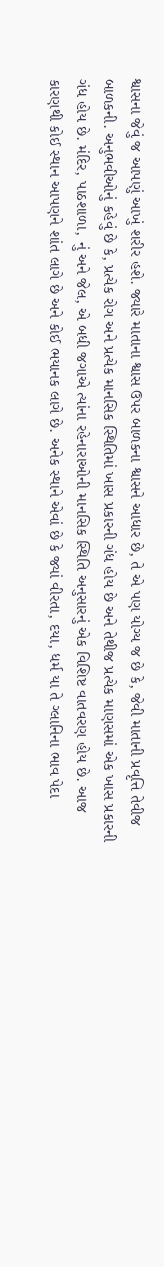શ્વાસના જેવું જ આપણું આખું શરીર હશે. જ્યારે માતાના શ્વાસ ઉપર બાળકના શ્વાસને આધાર છે, તે એ પણ યોગ્ય જ છે કે, જેવી માતાની પ્રવૃત્તિ તેવીજ બાળકની. અનુભવીઓનું કહેવું છે કે, પ્રત્યેક રોગ અને પ્રત્યેક માનસિક સ્થિતિમાં ખાસ પ્રકારની ગંધ હોય છે અને તેથીજ પ્રત્યેક માણસમાં એક ખાસ પ્રકારની ગંધ હોય છે. મંદિર, પાઠશાળા, નું અને જેલ, એ બધી જગાએ ત્યાંના રહેનારાઓની માનસિક સ્થિતિ અનુસારનું એક વિશિષ્ટ વાતવરણ હોય છે. આજ કારણથી કોઈ સ્થાન આપણને શાંત લાગે છે અને કોઈ ભયાનક લાગે છે. અનેક સ્થાને એવાં છે કે જ્યાં વીરતા, દયા, ધર્મ યા તે ગ્લાનિના ભાવ પેદા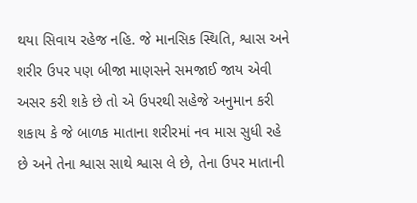થયા સિવાય રહેજ નહિ. જે માનસિક સ્થિતિ, શ્વાસ અને શરીર ઉપર પણ બીજા માણસને સમજાઈ જાય એવી અસર કરી શકે છે તો એ ઉપરથી સહેજે અનુમાન કરી શકાય કે જે બાળક માતાના શરીરમાં નવ માસ સુધી રહે છે અને તેના શ્વાસ સાથે શ્વાસ લે છે, તેના ઉપર માતાની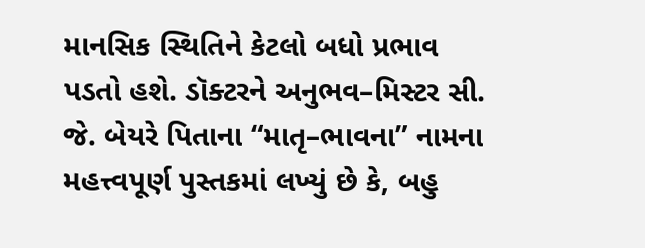માનસિક સ્થિતિને કેટલો બધો પ્રભાવ પડતો હશે. ડૉક્ટરને અનુભવ–મિસ્ટર સી. જે. બેયરે પિતાના “માતૃ–ભાવના” નામના મહત્ત્વપૂર્ણ પુસ્તકમાં લખ્યું છે કે, બહુ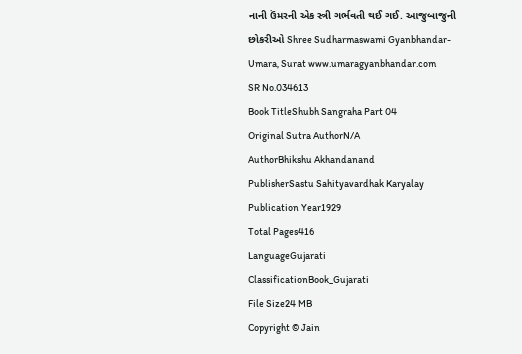નાની ઉંમરની એક સ્ત્રી ગર્ભવતી થઈ ગઈ. આજુબાજુની છોકરીઓ Shree Sudharmaswami Gyanbhandar-Umara, Surat www.umaragyanbhandar.com
SR No.034613
Book TitleShubh Sangraha Part 04
Original Sutra AuthorN/A
AuthorBhikshu Akhandanand
PublisherSastu Sahityavardhak Karyalay
Publication Year1929
Total Pages416
LanguageGujarati
ClassificationBook_Gujarati
File Size24 MB
Copyright © Jain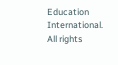Education International. All rights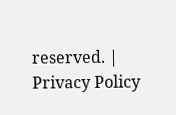reserved. | Privacy Policy